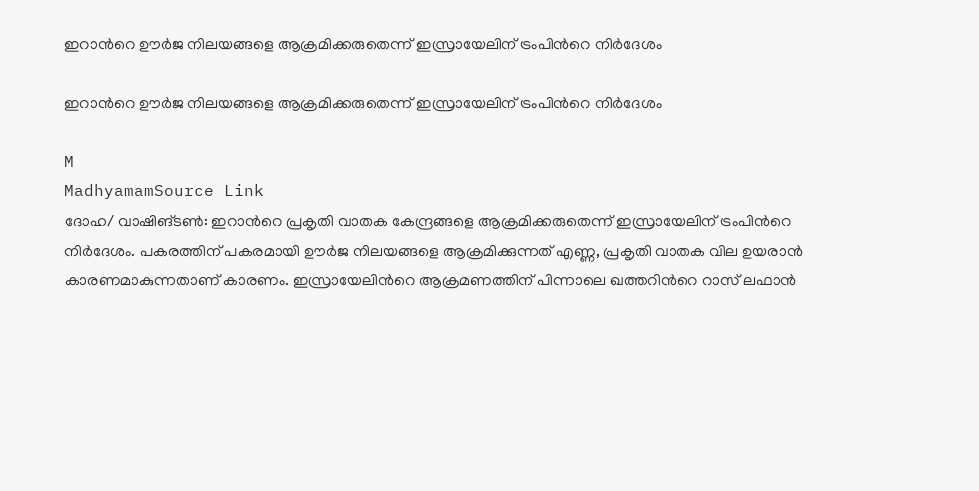ഇറാന്‍റെ ഊർജ നിലയങ്ങളെ ആക്രമിക്കരുതെന്ന് ഇസ്രായേലിന് ട്രംപിന്‍റെ നിർദേശം

ഇറാന്‍റെ ഊർജ നിലയങ്ങളെ ആക്രമിക്കരുതെന്ന് ഇസ്രായേലിന് ട്രംപിന്‍റെ നിർദേശം

M
MadhyamamSource Link
ദോഹ/ വാഷിങ്ടൺ: ഇറാന്‍റെ പ്രകൃതി വാതക കേന്ദ്രങ്ങളെ ആക്രമിക്കരുതെന്ന് ഇസ്രായേലിന് ട്രംപിന്‍റെ നിർദേശം. പകരത്തിന് പകരമായി ഊർജ നിലയങ്ങളെ ആക്രമിക്കുന്നത് എണ്ണ, പ്രകൃതി വാതക വില ഉയരാൻ കാരണമാകുന്നതാണ് കാരണം. ഇസ്രായേലിന്‍റെ ആക്രമണത്തിന് പിന്നാലെ ഖത്തറിന്‍റെ റാസ് ലഫാൻ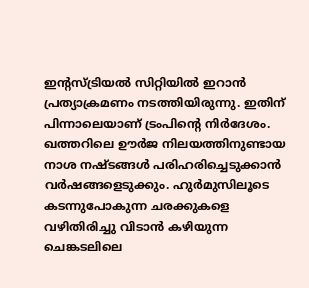ഇന്‍റസ്ട്രിയൽ സിറ്റിയിൽ ഇറാൻ പ്രത്യാക്രമണം നടത്തിയിരുന്നു. ഇതിന് പിന്നാലെയാണ് ട്രംപിന്‍റെ നിർദേശം. ഖത്തറിലെ ഊർജ നിലയത്തിനുണ്ടായ നാശ നഷ്ടങ്ങൾ പരിഹരിച്ചെടുക്കാൻ വർഷങ്ങളെടുക്കും. ഹുർമുസിലൂടെ കടന്നുപോകുന്ന ചരക്കുകളെ വഴിതിരിച്ചു വിടാൻ കഴിയുന്ന ചെങ്കടലിലെ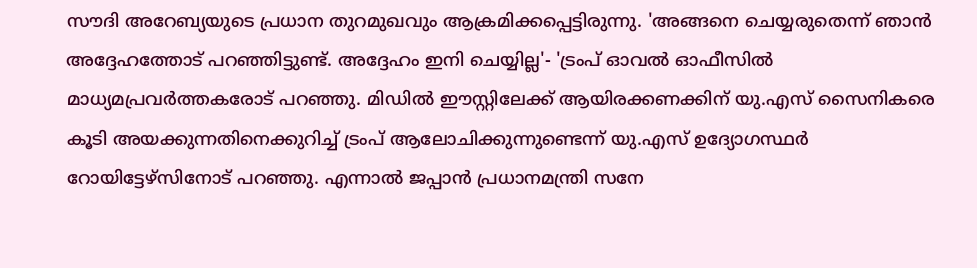സൗദി അറേബ്യയുടെ പ്രധാന തുറമുഖവും ആക്രമിക്കപ്പെട്ടിരുന്നു. 'അങ്ങനെ ചെയ്യരുതെന്ന് ഞാൻ അദ്ദേഹത്തോട് പറഞ്ഞിട്ടുണ്ട്. അദ്ദേഹം ഇനി ചെയ്യില്ല'- 'ട്രംപ് ഓവൽ ഓഫീസിൽ മാധ്യമപ്രവർത്തകരോട് പറഞ്ഞു. മിഡിൽ ഈസ്റ്റിലേക്ക് ആയിരക്കണക്കിന് യു.എസ് സൈനികരെ കൂടി അയക്കുന്നതിനെക്കുറിച്ച് ട്രംപ് ആലോചിക്കുന്നുണ്ടെന്ന് യു.എസ് ഉദ്യോഗസ്ഥർ റോയിട്ടേഴ്‌സിനോട് പറഞ്ഞു. എന്നാൽ ജപ്പാൻ പ്രധാനമന്ത്രി സനേ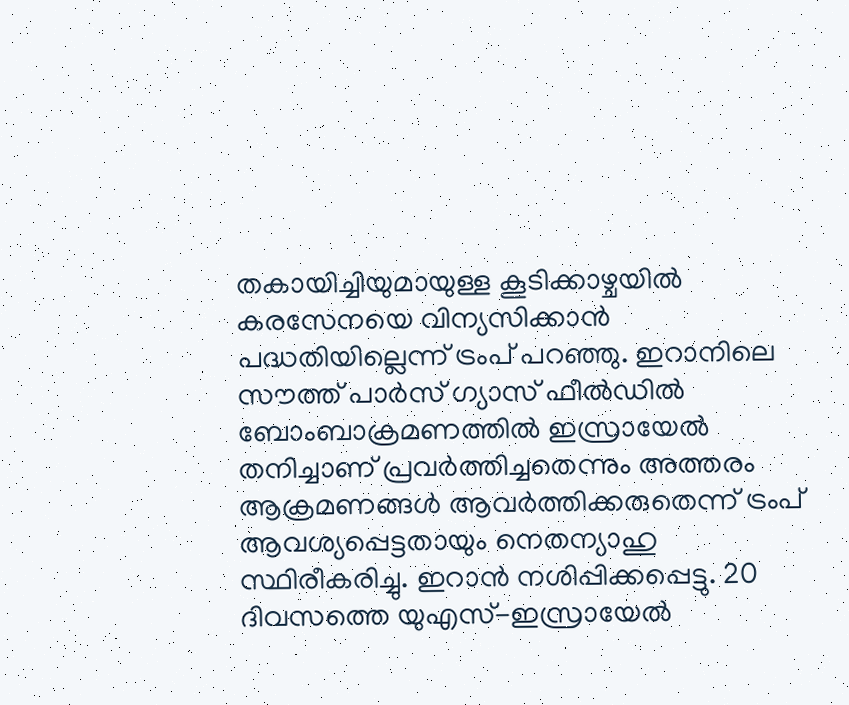തകായിച്ചിയുമായുള്ള കൂടിക്കാഴ്ചയിൽ കരസേനയെ വിന്യസിക്കാൻ പദ്ധതിയില്ലെന്ന് ട്രംപ് പറഞ്ഞു. ഇറാനിലെ സൗത്ത് പാർസ് ഗ്യാസ് ഫീൽഡിൽ ബോംബാക്രമണത്തിൽ ഇസ്രായേൽ തനിച്ചാണ് പ്രവർത്തിച്ചതെന്നും അത്തരം ആക്രമണങ്ങൾ ആവർത്തിക്കരുതെന്ന് ട്രംപ് ആവശ്യപ്പെട്ടതായും നെതന്യാഹു സ്ഥിരീകരിച്ചു. ഇറാൻ നശിപ്പിക്കപ്പെട്ടു. 20 ദിവസത്തെ യുഎസ്-ഇസ്രായേൽ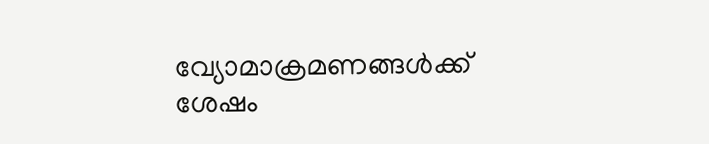വ്യോമാക്രമണങ്ങൾക്ക് ശേഷം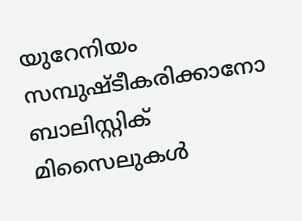യുറേനിയം സമ്പുഷ്ടീകരിക്കാനോ ബാലിസ്റ്റിക് മിസൈലുകൾ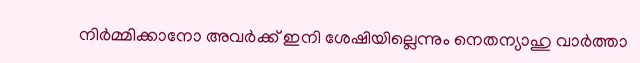നിർമ്മിക്കാനോ അവർക്ക് ഇനി ശേഷിയില്ലെന്നും നെതന്യാഹു വാർത്താ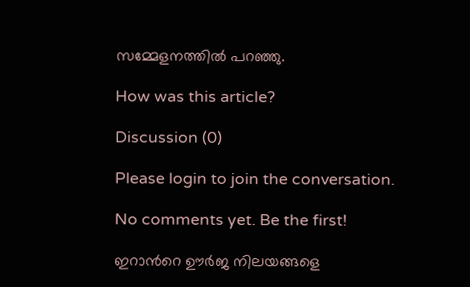സമ്മേളനത്തിൽ പറഞ്ഞു.

How was this article?

Discussion (0)

Please login to join the conversation.

No comments yet. Be the first!

ഇറാന്‍റെ ഊർജ നിലയങ്ങളെ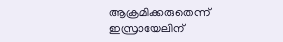ആക്രമിക്കരുതെന്ന് ഇസ്രായേലിന്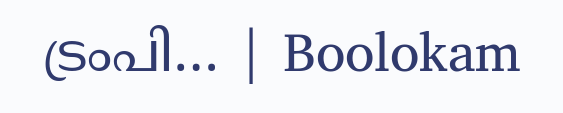ട്രംപി… | Boolokam